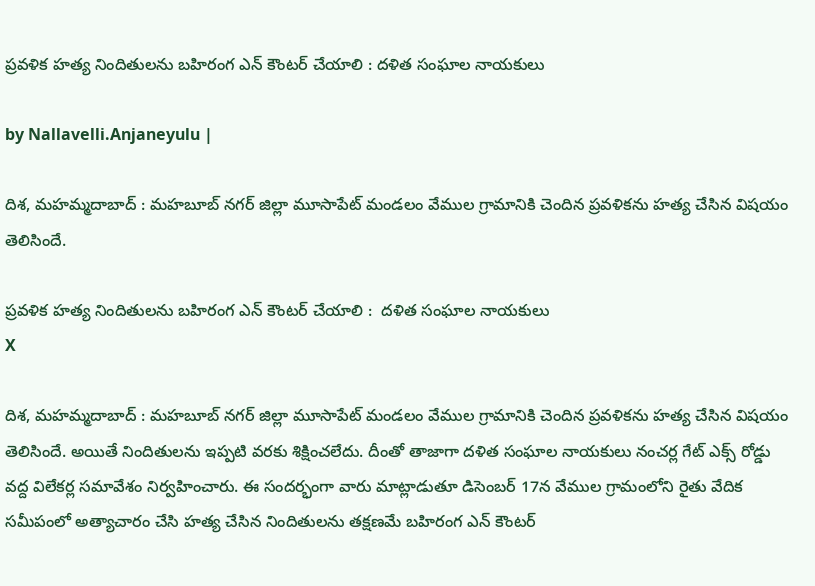ప్రవళిక హత్య నిందితులను బహిరంగ ఎన్ కౌంట‌ర్ చేయాలి : ద‌ళిత సంఘాల నాయ‌కులు

by Nallavelli.Anjaneyulu |

దిశ‌, మ‌హ‌మ్మ‌దాబాద్ : మ‌హ‌బూబ్ న‌గ‌ర్ జిల్లా మూసాపేట్ మండ‌లం వేముల గ్రామానికి చెందిన ప్ర‌వ‌ళిక‌ను హ‌త్య చేసిన విష‌యం తెలిసిందే.

ప్రవళిక హత్య నిందితులను బహిరంగ ఎన్ కౌంట‌ర్ చేయాలి :  ద‌ళిత సంఘాల నాయ‌కులు
X

దిశ‌, మ‌హ‌మ్మ‌దాబాద్ : మ‌హ‌బూబ్ న‌గ‌ర్ జిల్లా మూసాపేట్ మండ‌లం వేముల గ్రామానికి చెందిన ప్ర‌వ‌ళిక‌ను హ‌త్య చేసిన విష‌యం తెలిసిందే. అయితే నిందితుల‌ను ఇప్ప‌టి వ‌ర‌కు శిక్షించ‌లేదు. దీంతో తాజాగా ద‌ళిత సంఘాల నాయ‌కులు నంచ‌ర్ల గేట్ ఎక్స్ రోడ్డు వ‌ద్ద‌ విలేక‌ర్ల స‌మావేశం నిర్వ‌హించారు. ఈ సంద‌ర్భంగా వారు మాట్లాడుతూ డిసెంబ‌ర్ 17న వేముల గ్రామంలోని రైతు వేదిక స‌మీపంలో అత్యాచారం చేసి హ‌త్య చేసిన నిందితుల‌ను త‌క్ష‌ణ‌మే బ‌హిరంగ ఎన్ కౌంట‌ర్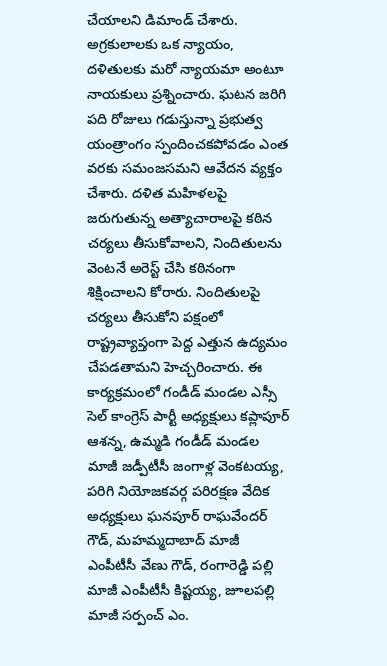చేయాల‌ని డిమాండ్ చేశారు. అగ్రకులాలకు ఒక న్యాయం, దళితులకు మరో న్యాయమా అంటూ నాయకులు ప్రశ్నించారు. ఘటన జరిగి పది రోజులు గడుస్తున్నా ప్రభుత్వ యంత్రాంగం స్పందించకపోవడం ఎంత వరకు సమంజసమని ఆవేదన వ్యక్తం చేశారు. దళిత మహిళలపై జరుగుతున్న అత్యాచారాలపై కఠిన చర్యలు తీసుకోవాలని, నిందితులను వెంటనే అరెస్ట్ చేసి కఠినంగా శిక్షించాలని కోరారు. నిందితులపై చర్యలు తీసుకోని పక్షంలో రాష్ట్రవ్యాప్తంగా పెద్ద ఎత్తున ఉద్యమం చేపడతామని హెచ్చరించారు. ఈ కార్యక్రమంలో గండీడ్ మండల ఎస్సీ సెల్ కాంగ్రెస్ పార్టీ అధ్యక్షులు కప్లాపూర్ ఆశన్న, ఉమ్మడి గండీడ్ మండల మాజీ జడ్పీటీసీ జంగాళ్ల వెంకటయ్య, పరిగి నియోజకవర్గ పరిరక్షణ వేదిక అధ్యక్షులు ఘనపూర్ రాఘవేందర్ గౌడ్, మహమ్మదాబాద్ మాజీ ఎంపీటీసీ వేణు గౌడ్, రంగారెడ్డి పల్లి మాజీ ఎంపీటీసీ కిష్టయ్య, జూలపల్లి మాజీ సర్పంచ్ ఎం.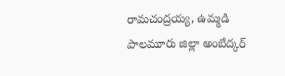రామచంద్రయ్య, ఉమ్మడి పాలమూరు జిల్లా అంబేద్కర్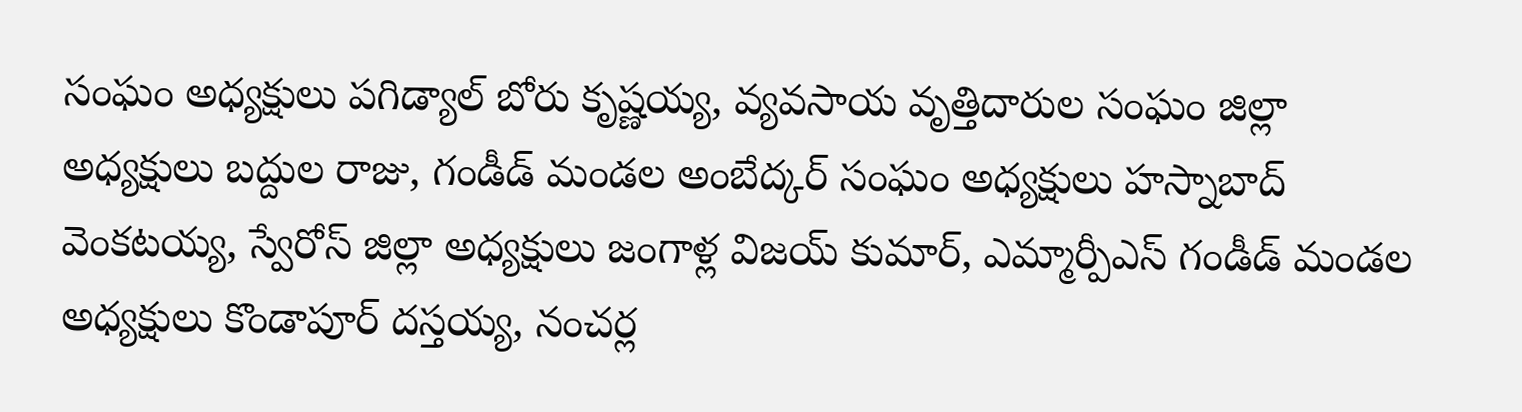సంఘం అధ్యక్షులు పగిడ్యాల్ బోరు కృష్ణయ్య, వ్యవసాయ వృత్తిదారుల సంఘం జిల్లా అధ్యక్షులు బద్దుల రాజు, గండీడ్ మండల అంబేద్కర్ సంఘం అధ్యక్షులు హస్నాబాద్ వెంకటయ్య, స్వేరోస్ జిల్లా అధ్యక్షులు జంగాళ్ల విజయ్ కుమార్, ఎమ్మార్పీఎస్ గండీడ్ మండల అధ్యక్షులు కొండాపూర్ దస్తయ్య, నంచర్ల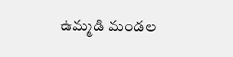ఉమ్మడి మండల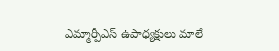ఎమ్మార్పీఎస్ ఉపాధ్యక్షులు మాలే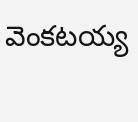వెంకటయ్య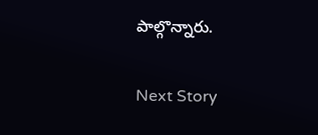పాల్గొన్నారు.

Next Story